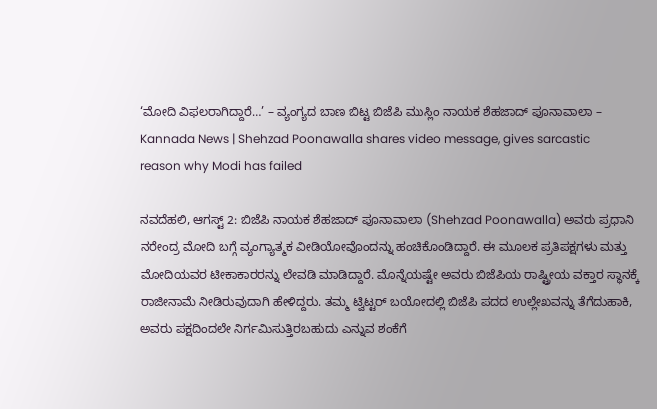‘ಮೋದಿ ವಿಫಲರಾಗಿದ್ದಾರೆ…’ – ವ್ಯಂಗ್ಯದ ಬಾಣ ಬಿಟ್ಟ ಬಿಜೆಪಿ ಮುಸ್ಲಿಂ ನಾಯಕ ಶೆಹಜಾದ್ ಪೂನಾವಾಲಾ – Kannada News | Shehzad Poonawalla shares video message, gives sarcastic reason why Modi has failed

ನವದೆಹಲಿ, ಆಗಸ್ಟ್ 2: ಬಿಜೆಪಿ ನಾಯಕ ಶೆಹಜಾದ್ ಪೂನಾವಾಲಾ (Shehzad Poonawalla) ಅವರು ಪ್ರಧಾನಿ ನರೇಂದ್ರ ಮೋದಿ ಬಗ್ಗೆ ವ್ಯಂಗ್ಯಾತ್ಮಕ ವೀಡಿಯೋವೊಂದನ್ನು ಹಂಚಿಕೊಂಡಿದ್ದಾರೆ. ಈ ಮೂಲಕ ಪ್ರತಿಪಕ್ಷಗಳು ಮತ್ತು ಮೋದಿಯವರ ಟೀಕಾಕಾರರನ್ನು ಲೇವಡಿ ಮಾಡಿದ್ದಾರೆ. ಮೊನ್ನೆಯಷ್ಟೇ ಅವರು ಬಿಜೆಪಿಯ ರಾಷ್ಟ್ರೀಯ ವಕ್ತಾರ ಸ್ಥಾನಕ್ಕೆ ರಾಜೀನಾಮೆ ನೀಡಿರುವುದಾಗಿ ಹೇಳಿದ್ದರು. ತಮ್ಮ ಟ್ವಿಟ್ಟರ್ ಬಯೋದಲ್ಲಿ ಬಿಜೆಪಿ ಪದದ ಉಲ್ಲೇಖವನ್ನು ತೆಗೆದುಹಾಕಿ, ಅವರು ಪಕ್ಷದಿಂದಲೇ ನಿರ್ಗಮಿಸುತ್ತಿರಬಹುದು ಎನ್ನುವ ಶಂಕೆಗೆ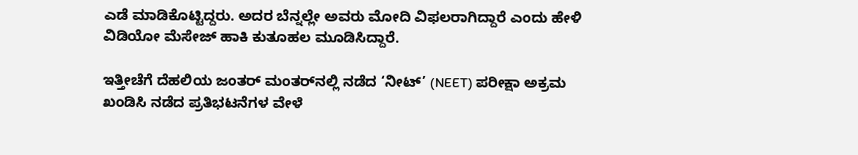ಎಡೆ ಮಾಡಿಕೊಟ್ಟಿದ್ದರು. ಅದರ ಬೆನ್ನಲ್ಲೇ ಅವರು ಮೋದಿ ವಿಫಲರಾಗಿದ್ದಾರೆ ಎಂದು ಹೇಳಿ ವಿಡಿಯೋ ಮೆಸೇಜ್ ಹಾಕಿ ಕುತೂಹಲ ಮೂಡಿಸಿದ್ದಾರೆ.

ಇತ್ತೀಚೆಗೆ ದೆಹಲಿಯ ಜಂತರ್ ಮಂತರ್‌ನಲ್ಲಿ ನಡೆದ ‘ನೀಟ್’ (NEET) ಪರೀಕ್ಷಾ ಅಕ್ರಮ ಖಂಡಿಸಿ ನಡೆದ ಪ್ರತಿಭಟನೆಗಳ ವೇಳೆ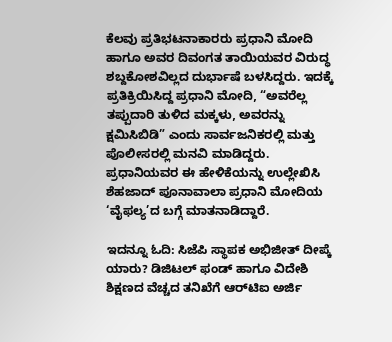ಕೆಲವು ಪ್ರತಿಭಟನಾಕಾರರು ಪ್ರಧಾನಿ ಮೋದಿ ಹಾಗೂ ಅವರ ದಿವಂಗತ ತಾಯಿಯವರ ವಿರುದ್ಧ ಶಬ್ದಕೋಶವಿಲ್ಲದ ದುರ್ಭಾಷೆ ಬಳಸಿದ್ದರು. ಇದಕ್ಕೆ ಪ್ರತಿಕ್ರಿಯಿಸಿದ್ದ ಪ್ರಧಾನಿ ಮೋದಿ, “ಅವರೆಲ್ಲ ತಪ್ಪುದಾರಿ ತುಳಿದ ಮಕ್ಕಳು, ಅವರನ್ನು ಕ್ಷಮಿಸಿಬಿಡಿ” ಎಂದು ಸಾರ್ವಜನಿಕರಲ್ಲಿ ಮತ್ತು ಪೊಲೀಸರಲ್ಲಿ ಮನವಿ ಮಾಡಿದ್ದರು. ಪ್ರಧಾನಿಯವರ ಈ ಹೇಳಿಕೆಯನ್ನು ಉಲ್ಲೇಖಿಸಿ ಶೆಹಜಾದ್ ಪೂನಾವಾಲಾ ಪ್ರಧಾನಿ ಮೋದಿಯ ‘ವೈಫಲ್ಯ’ದ ಬಗ್ಗೆ ಮಾತನಾಡಿದ್ದಾರೆ.

ಇದನ್ನೂ ಓದಿ: ಸಿಜೆಪಿ ಸ್ಥಾಪಕ ಅಭಿಜೀತ್ ದೀಪ್ಕೆ ಯಾರು? ಡಿಜಿಟಲ್ ಫಂಡ್ ಹಾಗೂ ವಿದೇಶಿ ಶಿಕ್ಷಣದ ವೆಚ್ಚದ ತನಿಖೆಗೆ ಆರ್‌ಟಿಐ ಅರ್ಜಿ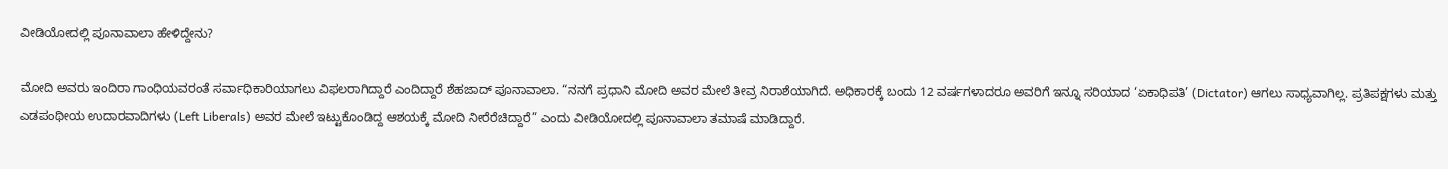ವೀಡಿಯೋದಲ್ಲಿ ಪೂನಾವಾಲಾ ಹೇಳಿದ್ದೇನು?

ಮೋದಿ ಅವರು ಇಂದಿರಾ ಗಾಂಧಿಯವರಂತೆ ಸರ್ವಾಧಿಕಾರಿಯಾಗಲು ವಿಫಲರಾಗಿದ್ದಾರೆ ಎಂದಿದ್ದಾರೆ ಶೆಹಜಾದ್ ಪೂನಾವಾಲಾ. “ನನಗೆ ಪ್ರಧಾನಿ ಮೋದಿ ಅವರ ಮೇಲೆ ತೀವ್ರ ನಿರಾಶೆಯಾಗಿದೆ. ಅಧಿಕಾರಕ್ಕೆ ಬಂದು 12 ವರ್ಷಗಳಾದರೂ ಅವರಿಗೆ ಇನ್ನೂ ಸರಿಯಾದ ‘ಏಕಾಧಿಪತಿ’ (Dictator) ಆಗಲು ಸಾಧ್ಯವಾಗಿಲ್ಲ. ಪ್ರತಿಪಕ್ಷಗಳು ಮತ್ತು ಎಡಪಂಥೀಯ ಉದಾರವಾದಿಗಳು (Left Liberals) ಅವರ ಮೇಲೆ ಇಟ್ಟುಕೊಂಡಿದ್ದ ಆಶಯಕ್ಕೆ ಮೋದಿ ನೀರೆರೆಚಿದ್ದಾರೆ” ಎಂದು ವೀಡಿಯೋದಲ್ಲಿ ಪೂನಾವಾಲಾ ತಮಾಷೆ ಮಾಡಿದ್ದಾರೆ.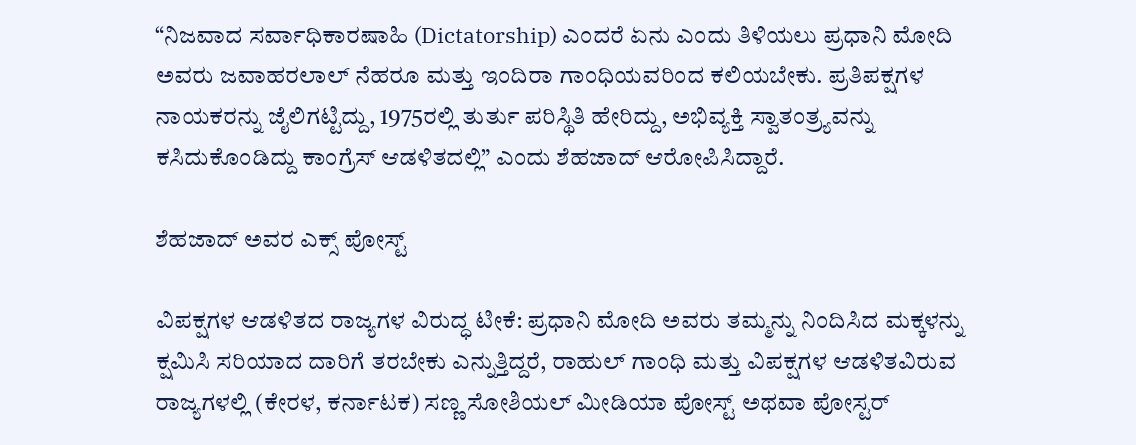“ನಿಜವಾದ ಸರ್ವಾಧಿಕಾರಷಾಹಿ (Dictatorship) ಎಂದರೆ ಏನು ಎಂದು ತಿಳಿಯಲು ಪ್ರಧಾನಿ ಮೋದಿ ಅವರು ಜವಾಹರಲಾಲ್ ನೆಹರೂ ಮತ್ತು ಇಂದಿರಾ ಗಾಂಧಿಯವರಿಂದ ಕಲಿಯಬೇಕು. ಪ್ರತಿಪಕ್ಷಗಳ ನಾಯಕರನ್ನು ಜೈಲಿಗಟ್ಟಿದ್ದು, 1975ರಲ್ಲಿ ತುರ್ತು ಪರಿಸ್ಥಿತಿ ಹೇರಿದ್ದು, ಅಭಿವ್ಯಕ್ತಿ ಸ್ವಾತಂತ್ರ್ಯವನ್ನು ಕಸಿದುಕೊಂಡಿದ್ದು ಕಾಂಗ್ರೆಸ್ ಆಡಳಿತದಲ್ಲಿ” ಎಂದು ಶೆಹಜಾದ್ ಆರೋಪಿಸಿದ್ದಾರೆ.

ಶೆಹಜಾದ್ ಅವರ ಎಕ್ಸ್ ಪೋಸ್ಟ್

ವಿಪಕ್ಷಗಳ ಆಡಳಿತದ ರಾಜ್ಯಗಳ ವಿರುದ್ಧ ಟೀಕೆ: ಪ್ರಧಾನಿ ಮೋದಿ ಅವರು ತಮ್ಮನ್ನು ನಿಂದಿಸಿದ ಮಕ್ಕಳನ್ನು ಕ್ಷಮಿಸಿ ಸರಿಯಾದ ದಾರಿಗೆ ತರಬೇಕು ಎನ್ನುತ್ತಿದ್ದರೆ, ರಾಹುಲ್ ಗಾಂಧಿ ಮತ್ತು ವಿಪಕ್ಷಗಳ ಆಡಳಿತವಿರುವ ರಾಜ್ಯಗಳಲ್ಲಿ (ಕೇರಳ, ಕರ್ನಾಟಕ) ಸಣ್ಣ ಸೋಶಿಯಲ್ ಮೀಡಿಯಾ ಪೋಸ್ಟ್ ಅಥವಾ ಪೋಸ್ಟರ್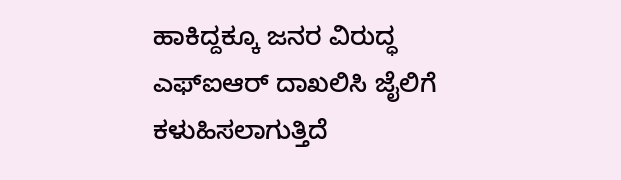ಹಾಕಿದ್ದಕ್ಕೂ ಜನರ ವಿರುದ್ಧ ಎಫ್‌ಐಆರ್ ದಾಖಲಿಸಿ ಜೈಲಿಗೆ ಕಳುಹಿಸಲಾಗುತ್ತಿದೆ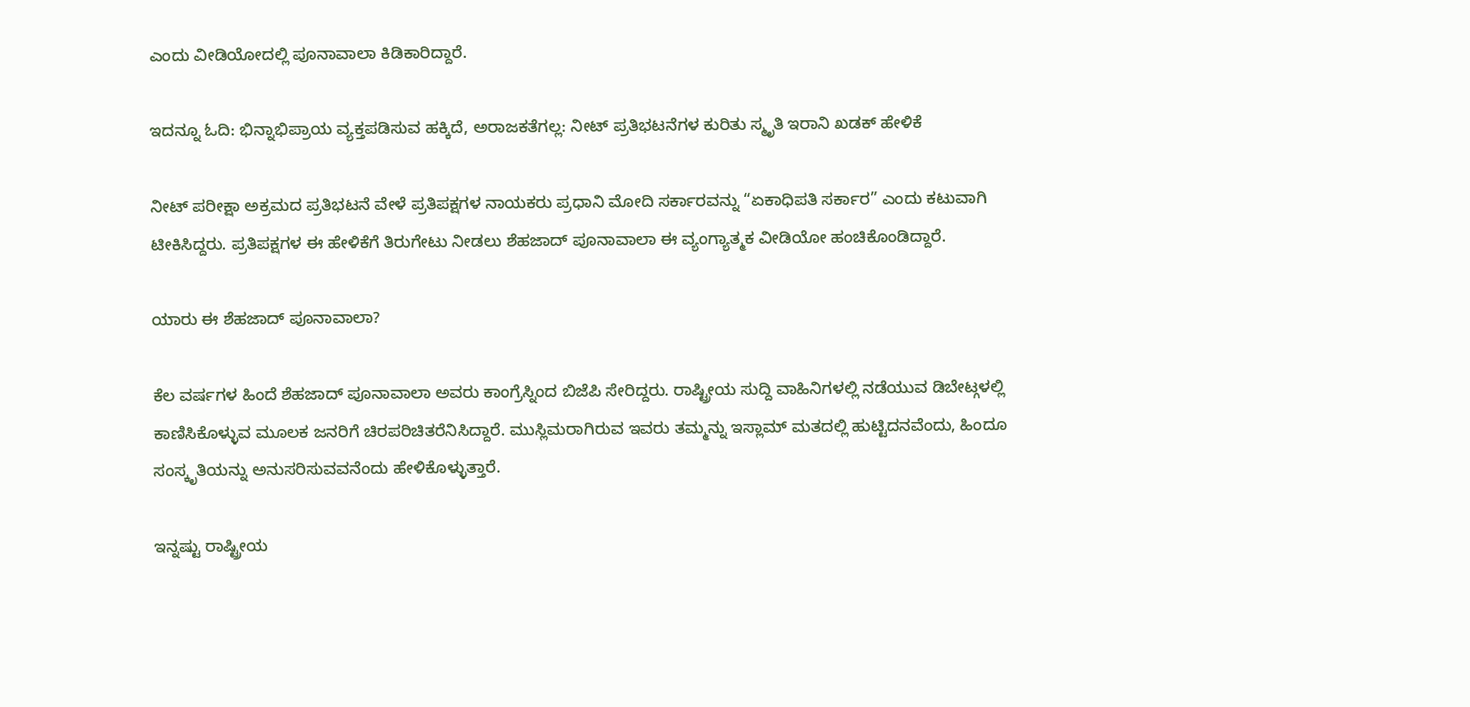ಎಂದು ವೀಡಿಯೋದಲ್ಲಿ ಪೂನಾವಾಲಾ ಕಿಡಿಕಾರಿದ್ದಾರೆ.

ಇದನ್ನೂ ಓದಿ: ಭಿನ್ನಾಭಿಪ್ರಾಯ ವ್ಯಕ್ತಪಡಿಸುವ ಹಕ್ಕಿದೆ, ಅರಾಜಕತೆಗಲ್ಲ: ನೀಟ್ ಪ್ರತಿಭಟನೆಗಳ ಕುರಿತು ಸ್ಮೃತಿ ಇರಾನಿ ಖಡಕ್ ಹೇಳಿಕೆ

ನೀಟ್ ಪರೀಕ್ಷಾ ಅಕ್ರಮದ ಪ್ರತಿಭಟನೆ ವೇಳೆ ಪ್ರತಿಪಕ್ಷಗಳ ನಾಯಕರು ಪ್ರಧಾನಿ ಮೋದಿ ಸರ್ಕಾರವನ್ನು “ಏಕಾಧಿಪತಿ ಸರ್ಕಾರ” ಎಂದು ಕಟುವಾಗಿ ಟೀಕಿಸಿದ್ದರು. ಪ್ರತಿಪಕ್ಷಗಳ ಈ ಹೇಳಿಕೆಗೆ ತಿರುಗೇಟು ನೀಡಲು ಶೆಹಜಾದ್ ಪೂನಾವಾಲಾ ಈ ವ್ಯಂಗ್ಯಾತ್ಮಕ ವೀಡಿಯೋ ಹಂಚಿಕೊಂಡಿದ್ದಾರೆ.

ಯಾರು ಈ ಶೆಹಜಾದ್ ಪೂನಾವಾಲಾ?

ಕೆಲ ವರ್ಷಗಳ ಹಿಂದೆ ಶೆಹಜಾದ್ ಪೂನಾವಾಲಾ ಅವರು ಕಾಂಗ್ರೆಸ್ನಿಂದ ಬಿಜೆಪಿ ಸೇರಿದ್ದರು. ರಾಷ್ಟ್ರೀಯ ಸುದ್ದಿ ವಾಹಿನಿಗಳಲ್ಲಿ ನಡೆಯುವ ಡಿಬೇಟ್ಗಳಲ್ಲಿ ಕಾಣಿಸಿಕೊಳ್ಳುವ ಮೂಲಕ ಜನರಿಗೆ ಚಿರಪರಿಚಿತರೆನಿಸಿದ್ದಾರೆ. ಮುಸ್ಲಿಮರಾಗಿರುವ ಇವರು ತಮ್ಮನ್ನು ಇಸ್ಲಾಮ್ ಮತದಲ್ಲಿ ಹುಟ್ಟಿದನವೆಂದು, ಹಿಂದೂ ಸಂಸ್ಕೃತಿಯನ್ನು ಅನುಸರಿಸುವವನೆಂದು ಹೇಳಿಕೊಳ್ಳುತ್ತಾರೆ.

ಇನ್ನಷ್ಟು ರಾಷ್ಟ್ರೀಯ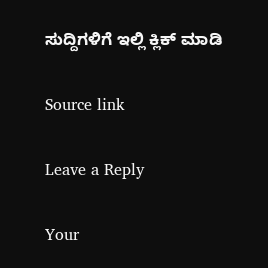ಸುದ್ದಿಗಳಿಗೆ ಇಲ್ಲಿ ಕ್ಲಿಕ್ ಮಾಡಿ

Source link

Leave a Reply

Your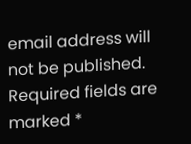email address will not be published. Required fields are marked *